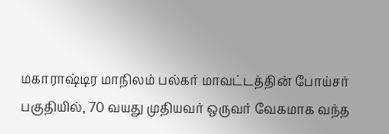மகாராஷ்டிர மாநிலம் பல்கர் மாவட்டத்தின் போய்சர் பகுதியில், 70 வயது முதியவர் ஒருவர் வேகமாக வந்த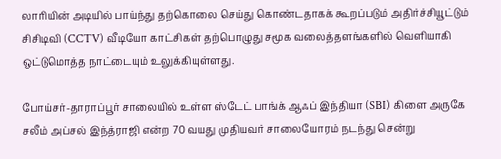லாரியின் அடியில் பாய்ந்து தற்கொலை செய்து கொண்டதாகக் கூறப்படும் அதிர்ச்சியூட்டும் சிசிடிவி (CCTV) வீடியோ காட்சிகள் தற்பொழுது சமூக வலைத்தளங்களில் வெளியாகி ஒட்டுமொத்த நாட்டையும் உலுக்கியுள்ளது.

போய்சர்-தாராப்பூர் சாலையில் உள்ள ஸ்டேட் பாங்க் ஆஃப் இந்தியா (SBI) கிளை அருகே சலீம் அப்சல் இந்த்ராஜி என்ற 70 வயது முதியவர் சாலையோரம் நடந்து சென்று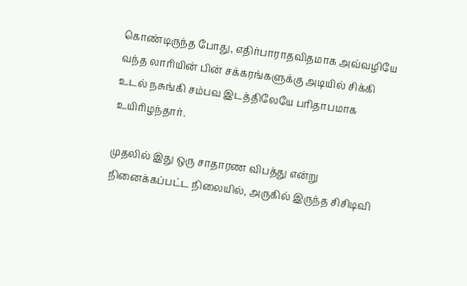கொண்டிருந்த போது, எதிர்பாராதவிதமாக அவ்வழியே வந்த லாரியின் பின் சக்கரங்களுக்கு அடியில் சிக்கி உடல் நசுங்கி சம்பவ இடத்திலேயே பரிதாபமாக உயிரிழந்தார்.

முதலில் இது ஒரு சாதாரண விபத்து என்று நினைக்கப்பட்ட நிலையில், அருகில் இருந்த சிசிடிவி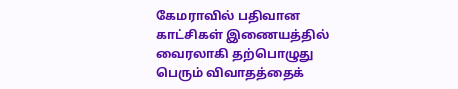கேமராவில் பதிவான காட்சிகள் இணையத்தில் வைரலாகி தற்பொழுது பெரும் விவாதத்தைக்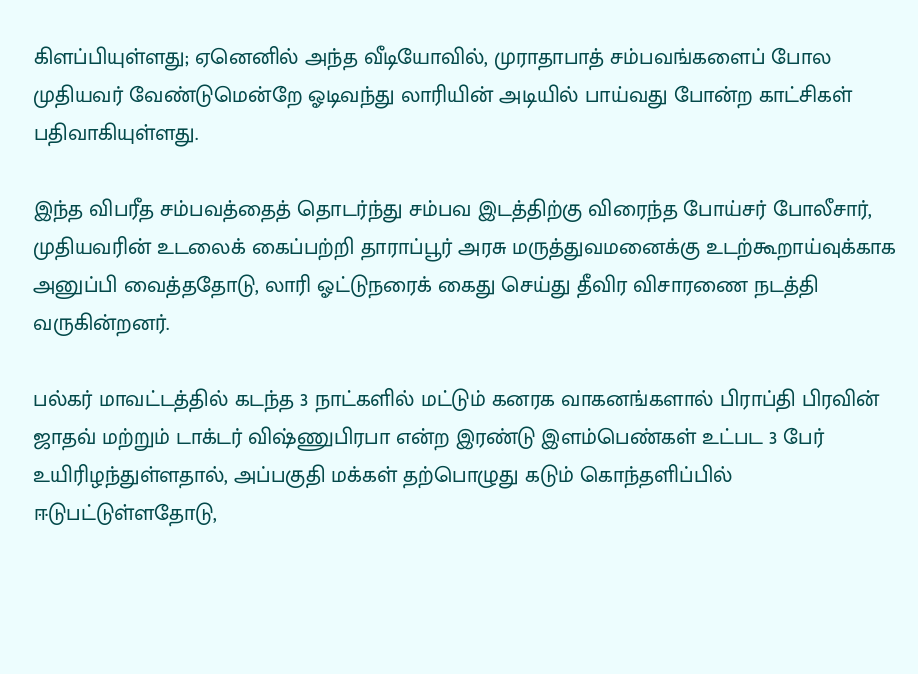கிளப்பியுள்ளது; ஏனெனில் அந்த வீடியோவில், முராதாபாத் சம்பவங்களைப் போல முதியவர் வேண்டுமென்றே ஓடிவந்து லாரியின் அடியில் பாய்வது போன்ற காட்சிகள் பதிவாகியுள்ளது.

இந்த விபரீத சம்பவத்தைத் தொடர்ந்து சம்பவ இடத்திற்கு விரைந்த போய்சர் போலீசார், முதியவரின் உடலைக் கைப்பற்றி தாராப்பூர் அரசு மருத்துவமனைக்கு உடற்கூறாய்வுக்காக அனுப்பி வைத்ததோடு, லாரி ஓட்டுநரைக் கைது செய்து தீவிர விசாரணை நடத்தி வருகின்றனர்.

பல்கர் மாவட்டத்தில் கடந்த 3 நாட்களில் மட்டும் கனரக வாகனங்களால் பிராப்தி பிரவின் ஜாதவ் மற்றும் டாக்டர் விஷ்ணுபிரபா என்ற இரண்டு இளம்பெண்கள் உட்பட 3 பேர் உயிரிழந்துள்ளதால், அப்பகுதி மக்கள் தற்பொழுது கடும் கொந்தளிப்பில் ஈடுபட்டுள்ளதோடு,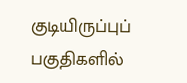குடியிருப்புப் பகுதிகளில்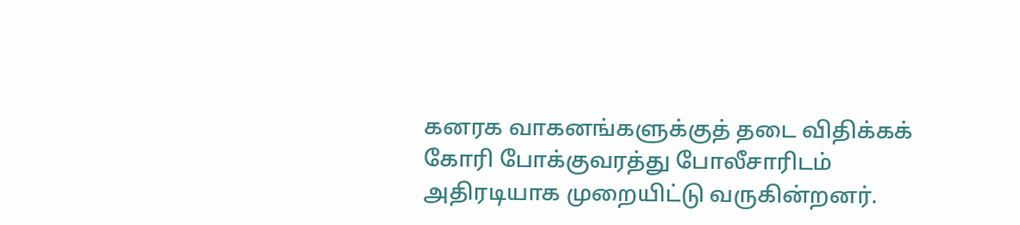கனரக வாகனங்களுக்குத் தடை விதிக்கக் கோரி போக்குவரத்து போலீசாரிடம் அதிரடியாக முறையிட்டு வருகின்றனர்.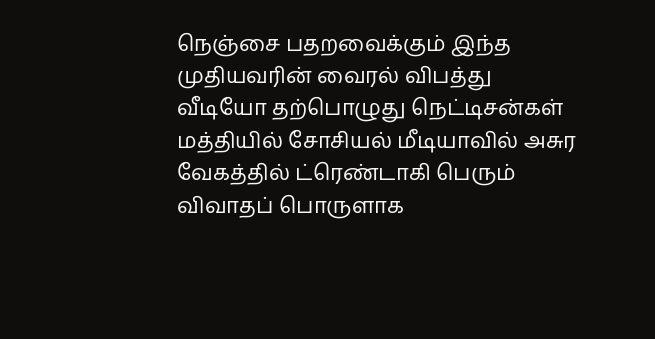நெஞ்சை பதறவைக்கும் இந்த முதியவரின் வைரல் விபத்து வீடியோ தற்பொழுது நெட்டிசன்கள் மத்தியில் சோசியல் மீடியாவில் அசுர வேகத்தில் ட்ரெண்டாகி பெரும் விவாதப் பொருளாக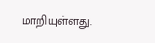மாறியுள்ளது.